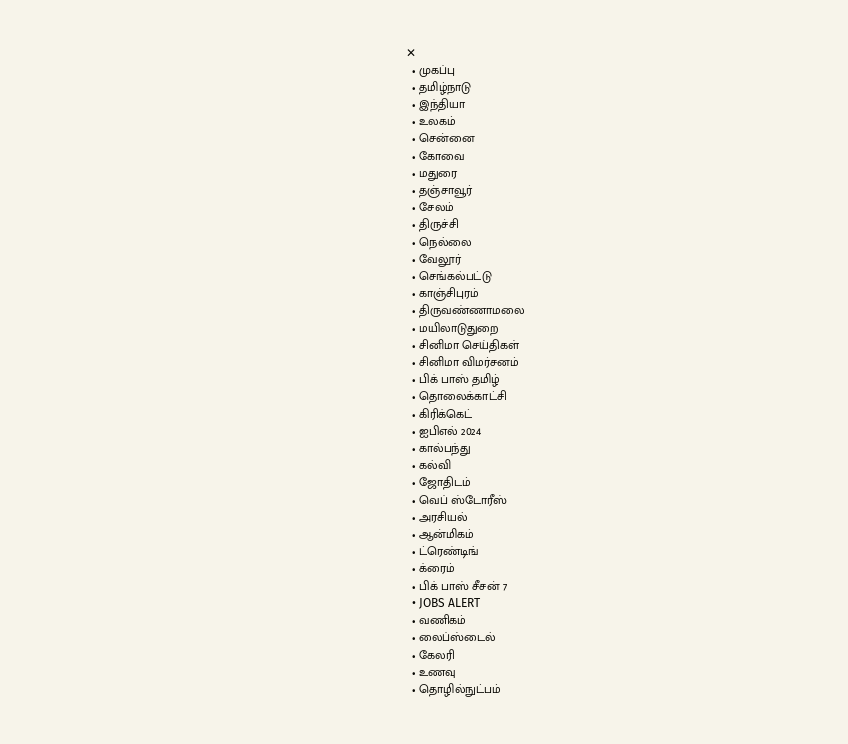✕
  • முகப்பு
  • தமிழ்நாடு
  • இந்தியா
  • உலகம்
  • சென்னை
  • கோவை
  • மதுரை
  • தஞ்சாவூர்
  • சேலம்
  • திருச்சி
  • நெல்லை
  • வேலூர்
  • செங்கல்பட்டு
  • காஞ்சிபுரம்
  • திருவண்ணாமலை
  • மயிலாடுதுறை
  • சினிமா செய்திகள்
  • சினிமா விமர்சனம்
  • பிக் பாஸ் தமிழ்
  • தொலைக்காட்சி
  • கிரிக்கெட்
  • ஐபிஎல் 2024
  • கால்பந்து
  • கல்வி
  • ஜோதிடம்
  • வெப் ஸ்டோரீஸ்
  • அரசியல்
  • ஆன்மிகம்
  • ட்ரெண்டிங்
  • க்ரைம்
  • பிக் பாஸ் சீசன் 7
  • JOBS ALERT
  • வணிகம்
  • லைப்ஸ்டைல்
  • கேலரி
  • உணவு
  • தொழில்நுட்பம்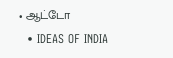• ஆட்டோ
  • IDEAS OF INDIA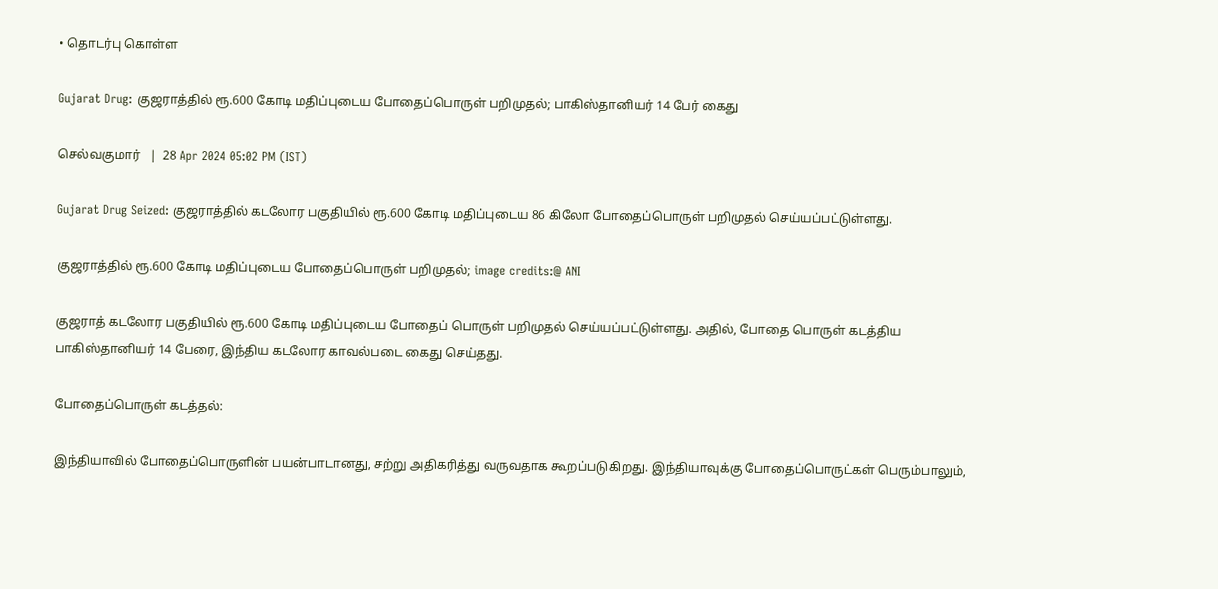• தொடர்பு கொள்ள

Gujarat Drug: குஜராத்தில் ரூ.600 கோடி மதிப்புடைய போதைப்பொருள் பறிமுதல்; பாகிஸ்தானியர் 14 பேர் கைது

செல்வகுமார்   |  28 Apr 2024 05:02 PM (IST)

Gujarat Drug Seized: குஜராத்தில் கடலோர பகுதியில் ரூ.600 கோடி மதிப்புடைய 86 கிலோ போதைப்பொருள் பறிமுதல் செய்யப்பட்டுள்ளது.

குஜராத்தில் ரூ.600 கோடி மதிப்புடைய போதைப்பொருள் பறிமுதல்; image credits:@ ANI

குஜராத் கடலோர பகுதியில் ரூ.600 கோடி மதிப்புடைய போதைப் பொருள் பறிமுதல் செய்யப்பட்டுள்ளது. அதில், போதை பொருள் கடத்திய பாகிஸ்தானியர் 14 பேரை, இந்திய கடலோர காவல்படை கைது செய்தது.

போதைப்பொருள் கடத்தல்:

இந்தியாவில் போதைப்பொருளின் பயன்பாடானது, சற்று அதிகரித்து வருவதாக கூறப்படுகிறது. இந்தியாவுக்கு போதைப்பொருட்கள் பெரும்பாலும்,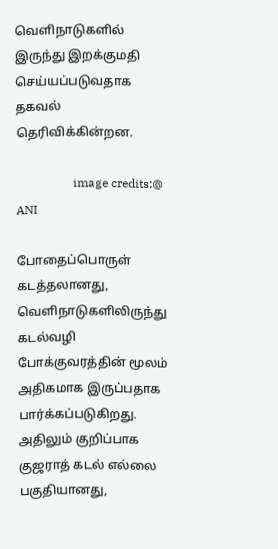வெளிநாடுகளில் இருந்து இறக்குமதி செய்யப்படுவதாக தகவல் தெரிவிக்கின்றன.

                   image credits:@ ANI

போதைப்பொருள் கடத்தலானது, வெளிநாடுகளிலிருந்து  கடல்வழி போக்குவரத்தின் மூலம் அதிகமாக இருப்பதாக பார்க்கப்படுகிறது. அதிலும் குறிப்பாக குஜராத் கடல் எல்லை பகுதியானது,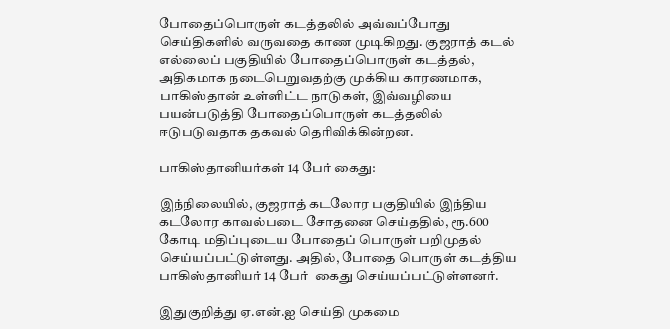போதைப்பொருள் கடத்தலில் அவ்வப்போது செய்திகளில் வருவதை காண முடிகிறது. குஜராத் கடல் எல்லைப் பகுதியில் போதைப்பொருள் கடத்தல், அதிகமாக நடைபெறுவதற்கு முக்கிய காரணமாக, பாகிஸ்தான் உள்ளிட்ட நாடுகள், இவ்வழியை பயன்படுத்தி போதைப்பொருள் கடத்தலில் ஈடுபடுவதாக தகவல் தெரிவிக்கின்றன.

பாகிஸ்தானியர்கள் 14 பேர் கைது:

இந்நிலையில், குஜராத் கடலோர பகுதியில் இந்திய கடலோர காவல்படை சோதனை செய்ததில், ரூ.600 கோடி மதிப்புடைய போதைப் பொருள் பறிமுதல் செய்யப்பட்டுள்ளது. அதில், போதை பொருள் கடத்திய பாகிஸ்தானியர் 14 பேர்  கைது செய்யப்பட்டுள்ளனர்.

இதுகுறித்து ஏ.என்.ஐ செய்தி முகமை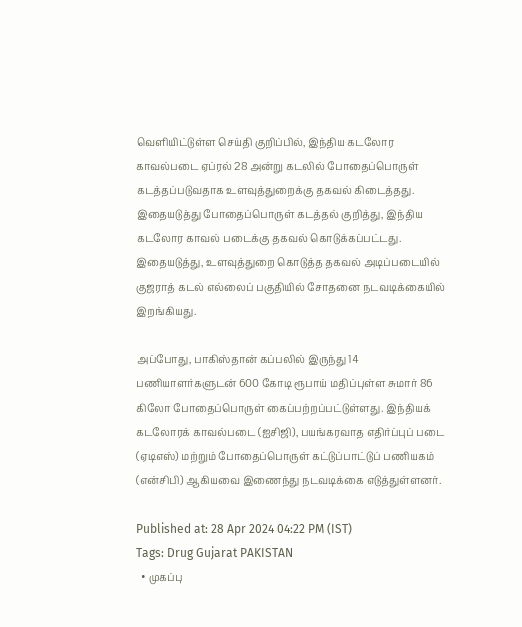வெளியிட்டுள்ள செய்தி குறிப்பில், இந்திய கடலோர காவல்படை ஏப்ரல் 28 அன்று கடலில் போதைப்பொருள் கடத்தப்படுவதாக உளவுத்துறைக்கு தகவல் கிடைத்தது. இதையடுத்து போதைப்பொருள் கடத்தல் குறித்து, இந்திய கடலோர காவல் படைக்கு தகவல் கொடுக்கப்பட்டது. இதையடுத்து, உளவுத்துறை கொடுத்த தகவல் அடிப்படையில் குஜராத் கடல் எல்லைப் பகுதியில் சோதனை நடவடிக்கையில் இறங்கியது.

அப்போது, பாகிஸ்தான் கப்பலில் இருந்து 14 பணியாளர்களுடன் 600 கோடி ரூபாய் மதிப்புள்ள சுமார் 86 கிலோ போதைப்பொருள் கைப்பற்றப்பட்டுள்ளது. இந்தியக் கடலோரக் காவல்படை (ஐசிஜி), பயங்கரவாத எதிர்ப்புப் படை (ஏடிஎஸ்) மற்றும் போதைப்பொருள் கட்டுப்பாட்டுப் பணியகம் (என்சிபி) ஆகியவை இணைந்து நடவடிக்கை எடுத்துள்ளனர்.

Published at: 28 Apr 2024 04:22 PM (IST)
Tags: Drug Gujarat PAKISTAN
  • முகப்பு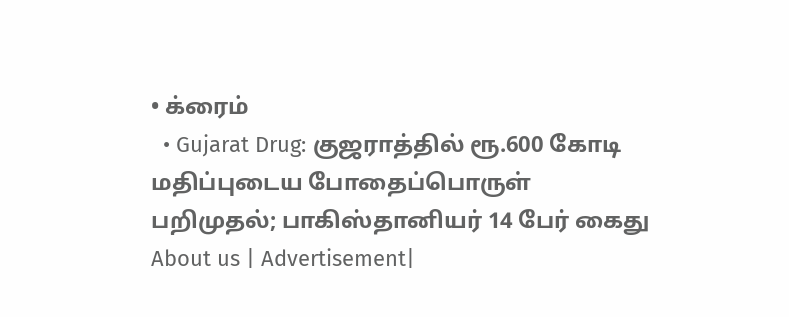• க்ரைம்
  • Gujarat Drug: குஜராத்தில் ரூ.600 கோடி மதிப்புடைய போதைப்பொருள் பறிமுதல்; பாகிஸ்தானியர் 14 பேர் கைது
About us | Advertisement|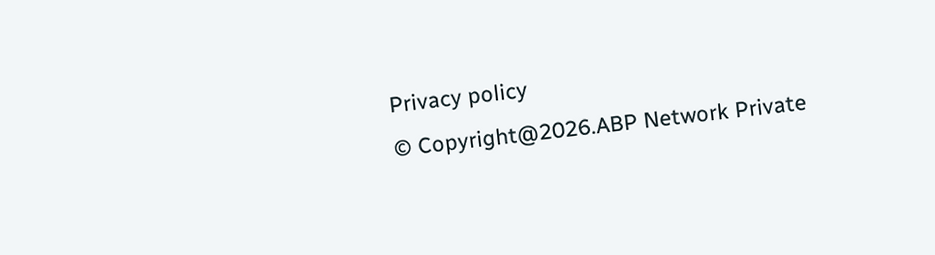Privacy policy
© Copyright@2026.ABP Network Private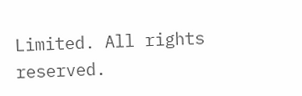Limited. All rights reserved.